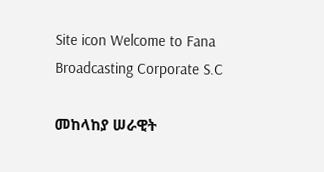Site icon Welcome to Fana Broadcasting Corporate S.C

መከላከያ ሠራዊት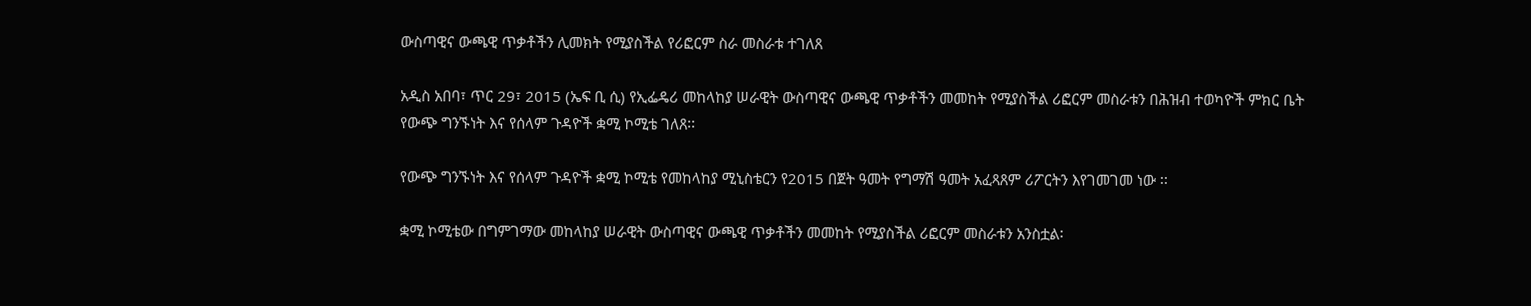ውስጣዊና ውጫዊ ጥቃቶችን ሊመክት የሚያስችል የሪፎርም ስራ መስራቱ ተገለጸ

አዲስ አበባ፣ ጥር 29፣ 2015 (ኤፍ ቢ ሲ) የኢፌዴሪ መከላከያ ሠራዊት ውስጣዊና ውጫዊ ጥቃቶችን መመከት የሚያስችል ሪፎርም መስራቱን በሕዝብ ተወካዮች ምክር ቤት የውጭ ግንኙነት እና የሰላም ጉዳዮች ቋሚ ኮሚቴ ገለጸ፡፡

የውጭ ግንኙነት እና የሰላም ጉዳዮች ቋሚ ኮሚቴ የመከላከያ ሚኒስቴርን የ2015 በጀት ዓመት የግማሽ ዓመት አፈጻጸም ሪፖርትን እየገመገመ ነው ፡፡

ቋሚ ኮሚቴው በግምገማው መከላከያ ሠራዊት ውስጣዊና ውጫዊ ጥቃቶችን መመከት የሚያስችል ሪፎርም መስራቱን አንስቷል፡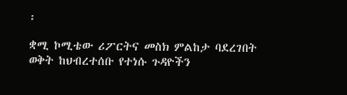፡

ቋሚ ኮሚቴው ሪፖርትና መስክ ምልከታ ባደረገበት ወቅት ከህብረተሰቡ የተነሱ ጉዳዮችን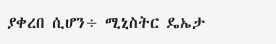ያቀረበ ሲሆን÷ ሚኒስትር ዴኤታ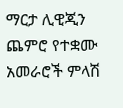ማርታ ሊዊጂን ጨምሮ የተቋሙ አመራሮች ምላሽ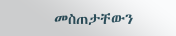መስጠታቸውን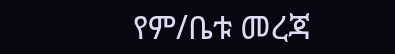የም/ቤቱ መረጃ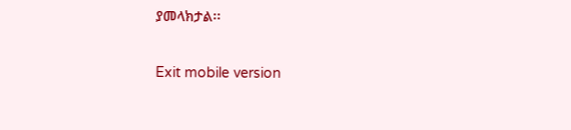ያመላክታል፡፡

Exit mobile version